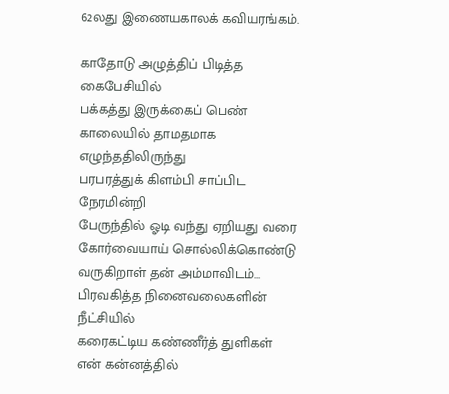62லது இணையகாலக் கவியரங்கம்.

காதோடு அழுத்திப் பிடித்த கைபேசியில்
பக்கத்து இருக்கைப் பெண்
காலையில் தாமதமாக எழுந்ததிலிருந்து
பரபரத்துக் கிளம்பி சாப்பிட நேரமின்றி
பேருந்தில் ஓடி வந்து ஏறியது வரை
கோர்வையாய் சொல்லிக்கொண்டு வருகிறாள் தன் அம்மாவிடம்…
பிரவகித்த நினைவலைகளின் நீட்சியில்
கரைகட்டிய கண்ணீர்த் துளிகள்
என் கன்னத்தில்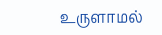உருளாமல்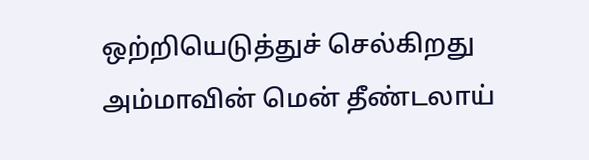ஒற்றியெடுத்துச் செல்கிறது
அம்மாவின் மென் தீண்டலாய்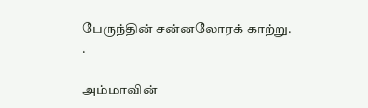பேருந்தின் சன்னலோரக் காற்று.
.

அம்மாவின்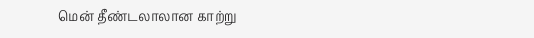மென் தீண்டலாலான காற்று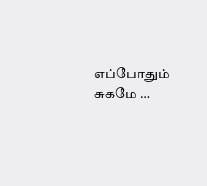எப்போதும் சுகமே …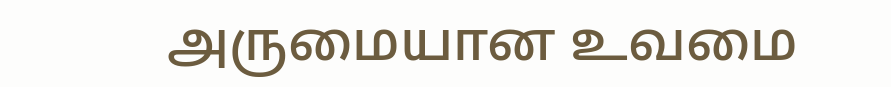அருமையான உவமை